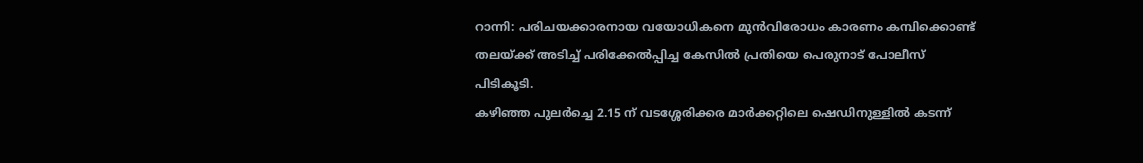റാന്നി: പരിചയക്കാരനായ വയോധികനെ മുൻവിരോധം കാരണം കമ്പിക്കൊണ്ട് തലയ്ക്ക് അടിച്ച് പരിക്കേൽപ്പിച്ച കേസിൽ പ്രതിയെ പെരുനാട് പോലീസ് പിടികൂടി.
കഴിഞ്ഞ പുലർച്ചെ 2.15 ന് വടശ്ശേരിക്കര മാർക്കറ്റിലെ ഷെഡിനുള്ളിൽ കടന്ന്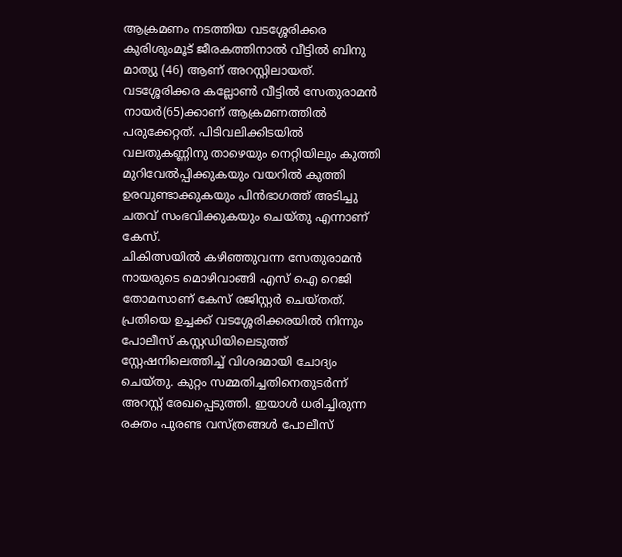ആക്രമണം നടത്തിയ വടശ്ശേരിക്കര കുരിശുംമൂട് ജീരകത്തിനാൽ വീട്ടിൽ ബിനു മാത്യു (46) ആണ് അറസ്റ്റിലായത്. വടശ്ശേരിക്കര കല്ലോൺ വീട്ടിൽ സേതുരാമൻ നായർ(65)ക്കാണ് ആക്രമണത്തിൽ പരുക്കേറ്റത്. പിടിവലിക്കിടയിൽ വലതുകണ്ണിനു താഴെയും നെറ്റിയിലും കുത്തി മുറിവേൽപ്പിക്കുകയും വയറിൽ കുത്തി ഉരവുണ്ടാക്കുകയും പിൻഭാഗത്ത് അടിച്ചു ചതവ് സംഭവിക്കുകയും ചെയ്തു എന്നാണ് കേസ്.
ചികിത്സയിൽ കഴിഞ്ഞുവന്ന സേതുരാമൻ നായരുടെ മൊഴിവാങ്ങി എസ് ഐ റെജി തോമസാണ് കേസ് രജിസ്റ്റർ ചെയ്തത്. പ്രതിയെ ഉച്ചക്ക് വടശ്ശേരിക്കരയിൽ നിന്നും പോലീസ് കസ്റ്റഡിയിലെടുത്ത് സ്റ്റേഷനിലെത്തിച്ച് വിശദമായി ചോദ്യം ചെയ്തു. കുറ്റം സമ്മതിച്ചതിനെതുടർന്ന് അറസ്റ്റ് രേഖപ്പെടുത്തി. ഇയാൾ ധരിച്ചിരുന്ന രക്തം പുരണ്ട വസ്ത്രങ്ങൾ പോലീസ്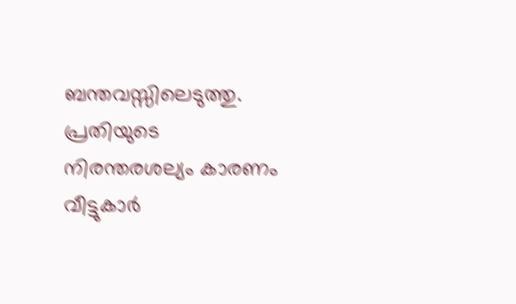ബന്തവസ്സിലെടുത്തു. പ്രതിയുടെ നിരന്തരശല്യം കാരണം വീട്ടുകാർ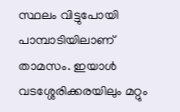സ്ഥലം വിട്ടുപോയി പാമ്പാടിയിലാണ് താമസം. ഇയാൾ വടശ്ശേരിക്കരയിലും മറ്റും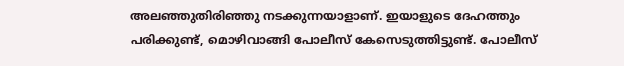അലഞ്ഞുതിരിഞ്ഞു നടക്കുന്നയാളാണ്. ഇയാളുടെ ദേഹത്തും പരിക്കുണ്ട്, മൊഴിവാങ്ങി പോലീസ് കേസെടുത്തിട്ടുണ്ട്. പോലീസ്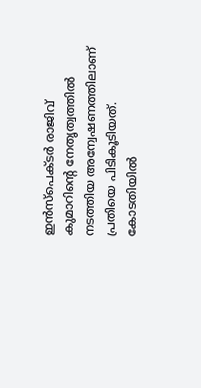ഇൻസ്പെക്ടർ രാജിവ് കുമാറിന്റെ നേതൃത്വത്തിൽ നടത്തിയ അന്വേഷണത്തിലാണ് പ്രതിയെ പിടികൂടിയത്. കോടതിയിൽ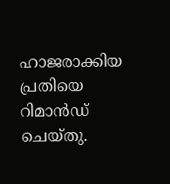ഹാജരാക്കിയ പ്രതിയെ റിമാൻഡ് ചെയ്തു.